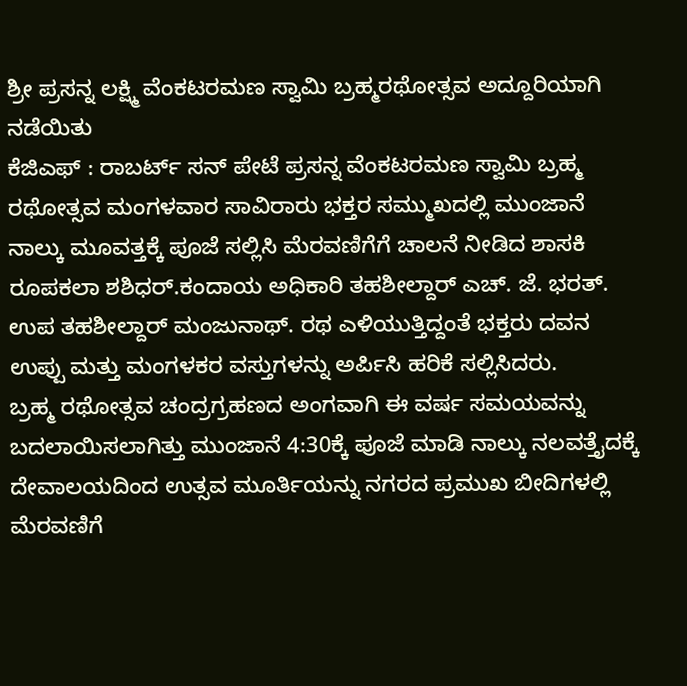ಶ್ರೀ ಪ್ರಸನ್ನ ಲಕ್ಷ್ಮಿ ವೆಂಕಟರಮಣ ಸ್ವಾಮಿ ಬ್ರಹ್ಮರಥೋತ್ಸವ ಅದ್ದೂರಿಯಾಗಿ ನಡೆಯಿತು
ಕೆಜಿಎಫ್ : ರಾಬರ್ಟ್ ಸನ್ ಪೇಟೆ ಪ್ರಸನ್ನ ವೆಂಕಟರಮಣ ಸ್ವಾಮಿ ಬ್ರಹ್ಮ ರಥೋತ್ಸವ ಮಂಗಳವಾರ ಸಾವಿರಾರು ಭಕ್ತರ ಸಮ್ಮುಖದಲ್ಲಿ ಮುಂಜಾನೆ ನಾಲ್ಕು ಮೂವತ್ತಕ್ಕೆ ಪೂಜೆ ಸಲ್ಲಿಸಿ ಮೆರವಣಿಗೆಗೆ ಚಾಲನೆ ನೀಡಿದ ಶಾಸಕಿ ರೂಪಕಲಾ ಶಶಿಧರ್.ಕಂದಾಯ ಅಧಿಕಾರಿ ತಹಶೀಲ್ದಾರ್ ಎಚ್. ಜೆ. ಭರತ್. ಉಪ ತಹಶೀಲ್ದಾರ್ ಮಂಜುನಾಥ್. ರಥ ಎಳಿಯುತ್ತಿದ್ದಂತೆ ಭಕ್ತರು ದವನ ಉಪ್ಪು ಮತ್ತು ಮಂಗಳಕರ ವಸ್ತುಗಳನ್ನು ಅರ್ಪಿಸಿ ಹರಿಕೆ ಸಲ್ಲಿಸಿದರು.
ಬ್ರಹ್ಮ ರಥೋತ್ಸವ ಚಂದ್ರಗ್ರಹಣದ ಅಂಗವಾಗಿ ಈ ವರ್ಷ ಸಮಯವನ್ನು ಬದಲಾಯಿಸಲಾಗಿತ್ತು ಮುಂಜಾನೆ 4:30ಕ್ಕೆ ಪೂಜೆ ಮಾಡಿ ನಾಲ್ಕು ನಲವತ್ತೈದಕ್ಕೆ ದೇವಾಲಯದಿಂದ ಉತ್ಸವ ಮೂರ್ತಿಯನ್ನು ನಗರದ ಪ್ರಮುಖ ಬೀದಿಗಳಲ್ಲಿ ಮೆರವಣಿಗೆ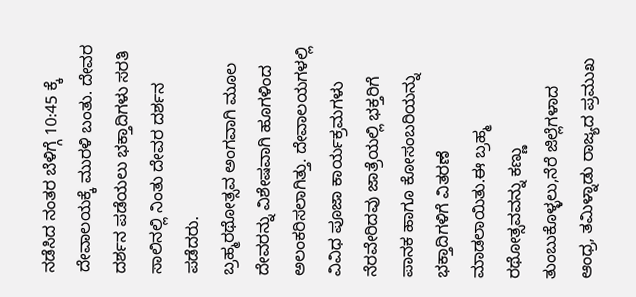ನಡೆಸಿದ ನಂತರ ಬೆಳಿಗ್ಗೆ 10:45 ಕ್ಕೆ ದೇವಾಲಯಕ್ಕೆ ಮುರಳಿ ಬಂತು. ದೇವರ ದರ್ಶನ ಪಡೆಯಲು ಭಕ್ತಾದಿಗಳು ಸರತಿ ಸಾಲಿನಲ್ಲಿ ನಿಂತು ದೇವರ ದರ್ಶನ ಪಡೆದರು.
ಬ್ರಹ್ಮರಥೋತ್ಸವ ಅಂಗವಾಗಿ ಮೂಲ ದೇವರನ್ನು ವಿಶೇಷವಾಗಿ ಹೂಗಳಿಂದ ಅಲಂಕರಿಸಲಾಗಿತ್ತು. ದೇವಾಲಯಗಳಲ್ಲಿ ವಿವಿಧ ಪೂಜಾ ಕಾರ್ಯಕ್ರಮಗಳು ನೆರವೇರಿದವು ಜಾತ್ರೆಯಲ್ಲಿ ಭಕ್ತರಿಗೆ ಪಾನಕ ಹಾಗೂ ಕೋಸಂಬರಿಯನ್ನು ಭಕ್ತಾದಿಗಳಿಗೆ ವಿತರಣೆ ಮಾಡಲಾಯಿತು.ಈ ಬ್ರಹ್ಮ ರಥೋತ್ಸವವನ್ನು ಕಣ್ಣು ತುಂಬುಕೊಳ್ಳಲು,ನೆರೆ ಜಿಲ್ಲೆಗಳಾದ ಆಂಧ್ರ, ತಮಿಳ್ನಾಡು ರಾಜ್ಯದ ಪ್ರಮುಖ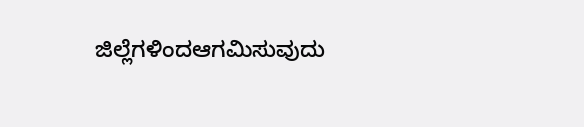ಜಿಲ್ಲೆಗಳಿಂದಆಗಮಿಸುವುದು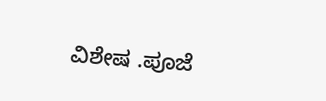ವಿಶೇಷ .ಪೂಜೆ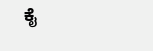ಕೈ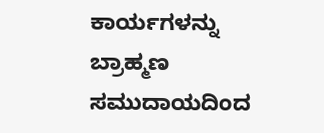ಕಾರ್ಯಗಳನ್ನು ಬ್ರಾಹ್ಮಣ ಸಮುದಾಯದಿಂದ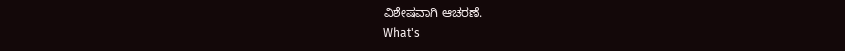ವಿಶೇಷವಾಗಿ ಆಚರಣೆ.
What's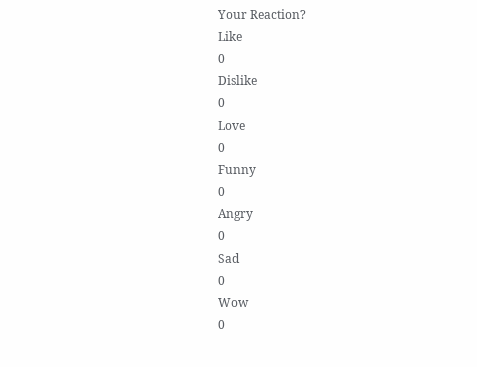Your Reaction?
Like
0
Dislike
0
Love
0
Funny
0
Angry
0
Sad
0
Wow
0